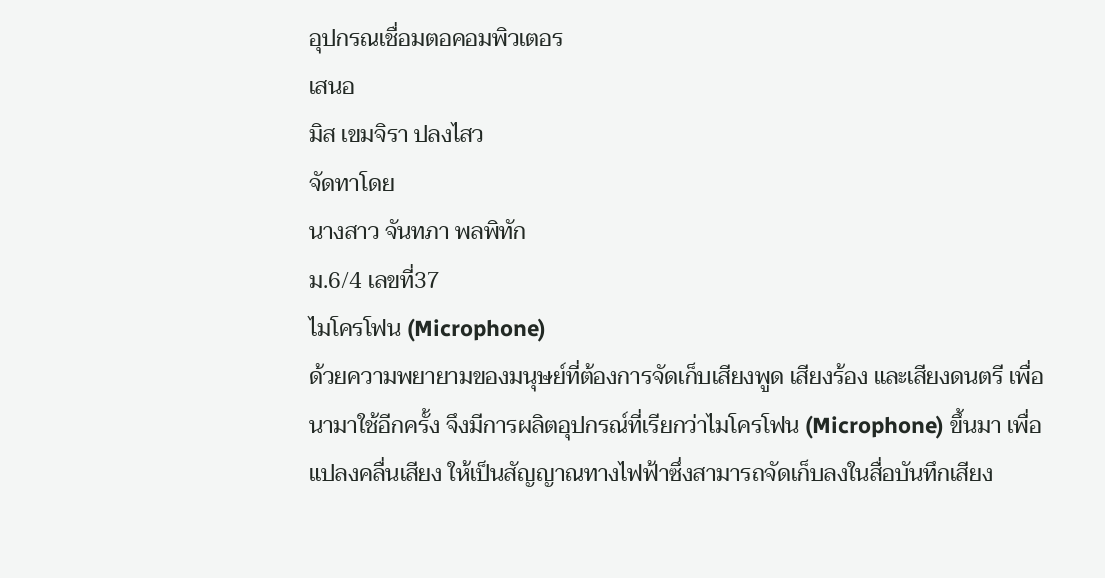อุปกรณเชื่อมตอคอมพิวเตอร
เสนอ
มิส เขมจิรา ปลงไสว
จัดทาโดย
นางสาว จันทภา พลพิทัก
ม.6/4 เลขที่37
ไมโครโฟน (Microphone)
ด้วยความพยายามของมนุษย์ที่ต้องการจัดเก็บเสียงพูด เสียงร้อง และเสียงดนตรี เพื่อ
นามาใช้อีกครั้ง จึงมีการผลิตอุปกรณ์ที่เรียกว่าไมโครโฟน (Microphone) ขึ้นมา เพื่อ
แปลงคลื่นเสียง ให้เป็นสัญญาณทางไฟฟ้าซึ่งสามารถจัดเก็บลงในสื่อบันทึกเสียง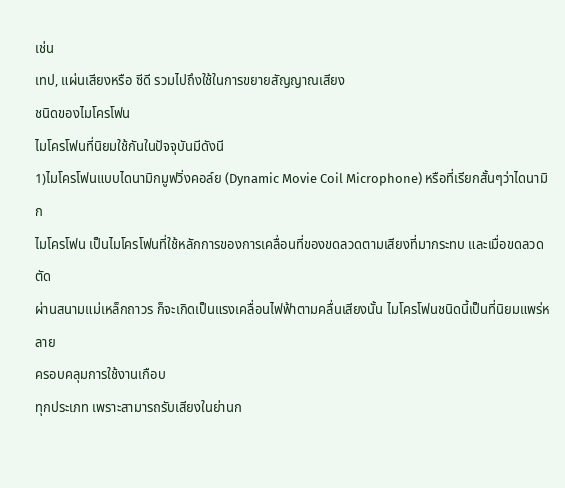เช่น
เทป, แผ่นเสียงหรือ ซีดี รวมไปถึงใช้ในการขยายสัญญาณเสียง
ชนิดของไมโครโฟน
ไมโครโฟนที่นิยมใช้กันในปัจจุบันมีดังนี
1)ไมโครโฟนแบบไดนามิกมูฟวิ่งคอล์ย (Dynamic Movie Coil Microphone) หรือที่เรียกสั้นๆว่าไดนามิก
ไมโครโฟน เป็นไมโครโฟนที่ใช้หลักการของการเคลื่อนที่ของขดลวดตามเสียงที่มากระทบ และเมื่อขดลวดตัด
ผ่านสนามแม่เหล็กถาวร ก็จะเกิดเป็นแรงเคลื่อนไฟฟ้าตามคลื่นเสียงนั้น ไมโครโฟนชนิดนี้เป็นที่นิยมแพร่หลาย
ครอบคลุมการใช้งานเกือบ
ทุกประเภท เพราะสามารถรับเสียงในย่านก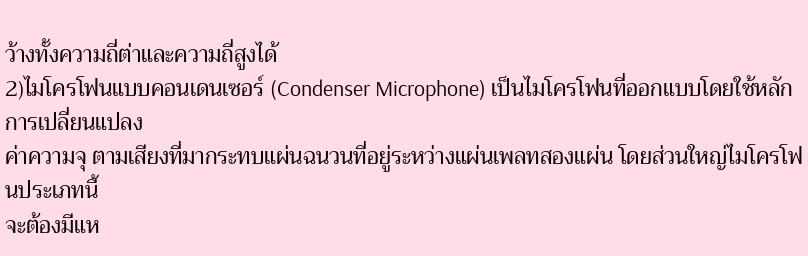ว้างทั้งความถี่ต่าและความถี่สูงได้
2)ไมโครโฟนแบบคอนเดนเซอร์ (Condenser Microphone) เป็นไมโครโฟนที่ออกแบบโดยใช้หลักการเปลี่ยนแปลง
ค่าความจุ ตามเสียงที่มากระทบแผ่นฉนวนที่อยู่ระหว่างแผ่นเพลทสองแผ่น โดยส่วนใหญ่ไมโครโฟนประเภทนี้
จะต้องมีแห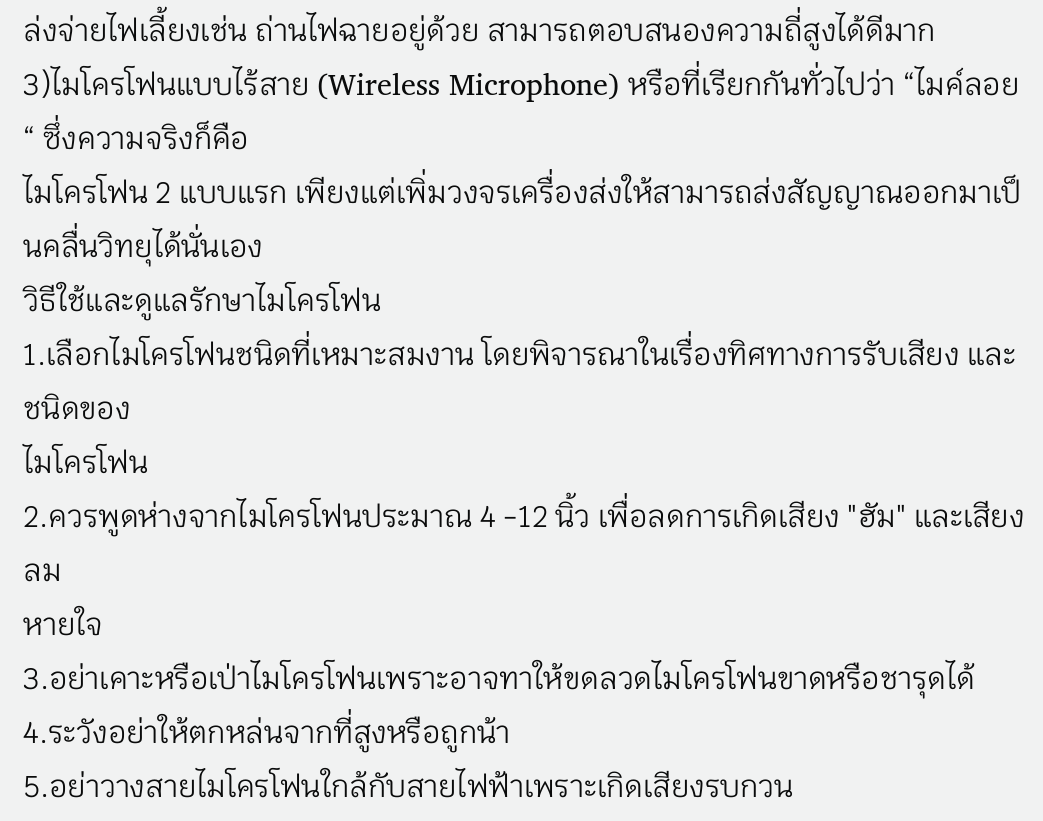ล่งจ่ายไฟเลี้ยงเช่น ถ่านไฟฉายอยู่ด้วย สามารถตอบสนองความถี่สูงได้ดีมาก
3)ไมโครโฟนแบบไร้สาย (Wireless Microphone) หรือที่เรียกกันทั่วไปว่า “ไมค์ลอย “ ซึ่งความจริงก็คือ
ไมโครโฟน 2 แบบแรก เพียงแต่เพิ่มวงจรเครื่องส่งให้สามารถส่งสัญญาณออกมาเป็นคลื่นวิทยุได้นั่นเอง
วิธีใช้และดูแลรักษาไมโครโฟน
1.เลือกไมโครโฟนชนิดที่เหมาะสมงาน โดยพิจารณาในเรื่องทิศทางการรับเสียง และชนิดของ
ไมโครโฟน
2.ควรพูดห่างจากไมโครโฟนประมาณ 4 -12 นิ้ว เพื่อลดการเกิดเสียง "ฮัม" และเสียงลม
หายใจ
3.อย่าเคาะหรือเป่าไมโครโฟนเพราะอาจทาให้ขดลวดไมโครโฟนขาดหรือชารุดได้
4.ระวังอย่าให้ตกหล่นจากที่สูงหรือถูกน้า
5.อย่าวางสายไมโครโฟนใกล้กับสายไฟฟ้าเพราะเกิดเสียงรบกวน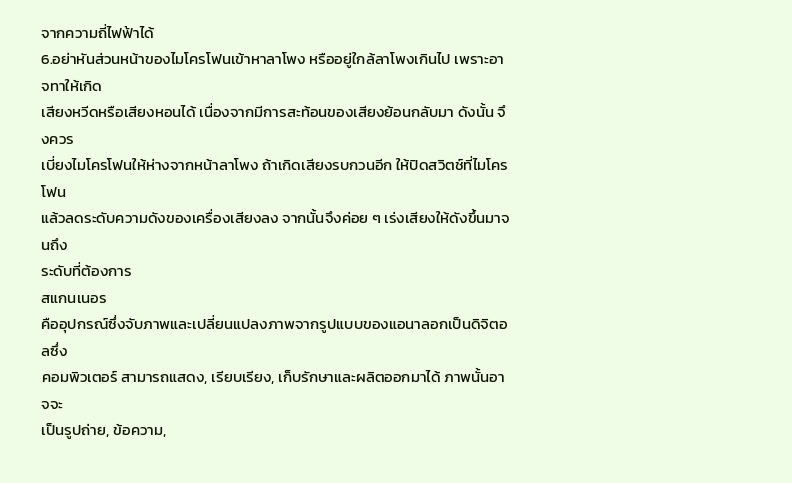จากความถี่ไฟฟ้าได้
6.อย่าหันส่วนหน้าของไมโครโฟนเข้าหาลาโพง หรืออยู่ใกล้ลาโพงเกินไป เพราะอาจทาให้เกิด
เสียงหวีดหรือเสียงหอนได้ เนื่องจากมีการสะท้อนของเสียงย้อนกลับมา ดังนั้น จึงควร
เบี่ยงไมโครโฟนให้ห่างจากหน้าลาโพง ถ้าเกิดเสียงรบกวนอีก ให้ปิดสวิตช์ที่ไมโครโฟน
แล้วลดระดับความดังของเครื่องเสียงลง จากนั้นจึงค่อย ๆ เร่งเสียงให้ดังขึ้นมาจนถึง
ระดับที่ต้องการ
สแกนเนอร
คืออุปกรณ์ซึ่งจับภาพและเปลี่ยนแปลงภาพจากรูปแบบของแอนาลอกเป็นดิจิตอลซึ่ง
คอมพิวเตอร์ สามารถแสดง, เรียบเรียง, เก็บรักษาและผลิตออกมาได้ ภาพนั้นอาจจะ
เป็นรูปถ่าย, ข้อความ,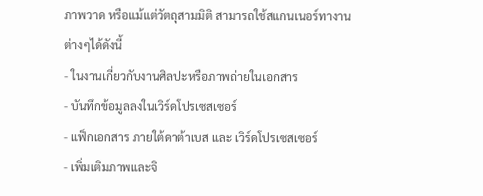ภาพวาด หรือแม้แต่วัตถุสามมิติ สามารถใช้สแกนเนอร์ทางาน
ต่างๆได้ดังนี้
- ในงานเกี่ยวกับงานศิลปะหรือภาพถ่ายในเอกสาร
- บันทึกข้อมูลลงในเวิร์ดโปรเซสเซอร์
- แฟ็กเอกสาร ภายใต้ดาต้าเบส และ เวิร์ดโปรเซสเซอร์
- เพิ่มเติมภาพและจิ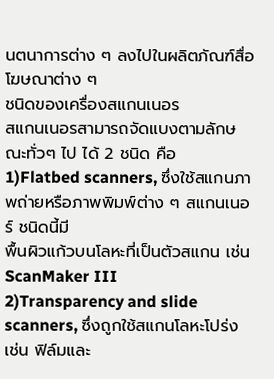นตนาการต่าง ๆ ลงไปในผลิตภัณฑ์สื่อโฆษณาต่าง ๆ
ชนิดของเครื่องสแกนเนอร
สแกนเนอรสามารถจัดแบงตามลักษณะทั่วๆ ไป ได้ 2 ชนิด คือ
1)Flatbed scanners, ซึ่งใช้สแกนภาพถ่ายหรือภาพพิมพ์ต่าง ๆ สแกนเนอร์ ชนิดนี้มี
พื้นผิวแก้วบนโลหะที่เป็นตัวสแกน เช่น ScanMaker III
2)Transparency and slide scanners, ซึ่งถูกใช้สแกนโลหะโปร่ง เช่น ฟิล์มและ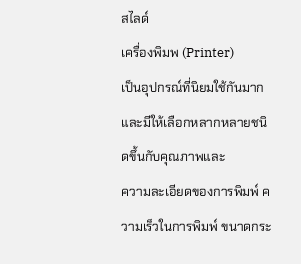สไลด์
เครื่องพิมพ (Printer)
เป็นอุปกรณ์ที่นิยมใช้กันมาก และมีให้เลือกหลากหลายชนิดขึ้นกับคุณภาพและ
ความละเอียดของการพิมพ์ ความเร็วในการพิมพ์ ขนาดกระ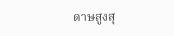ดาษสูงสุ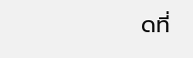ดที่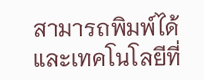สามารถพิมพ์ได้ และเทคโนโลยีที่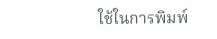ใช้ในการพิมพ์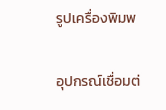รูปเครื่องพิมพ

อุปกรณ์เชื่อมต่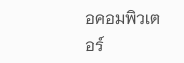อคอมพิวเตอร์